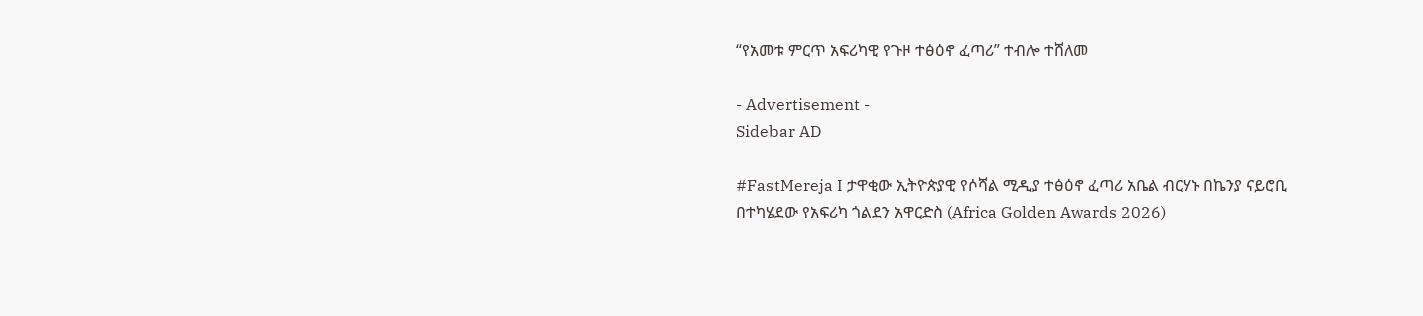“የአመቱ ምርጥ አፍሪካዊ የጉዞ ተፅዕኖ ፈጣሪ” ተብሎ ተሸለመ

- Advertisement -
Sidebar AD

#FastMereja I ታዋቂው ኢትዮጵያዊ የሶሻል ሚዲያ ተፅዕኖ ፈጣሪ አቤል ብርሃኑ በኬንያ ናይሮቢ በተካሄደው የአፍሪካ ጎልደን አዋርድስ (Africa Golden Awards 2026)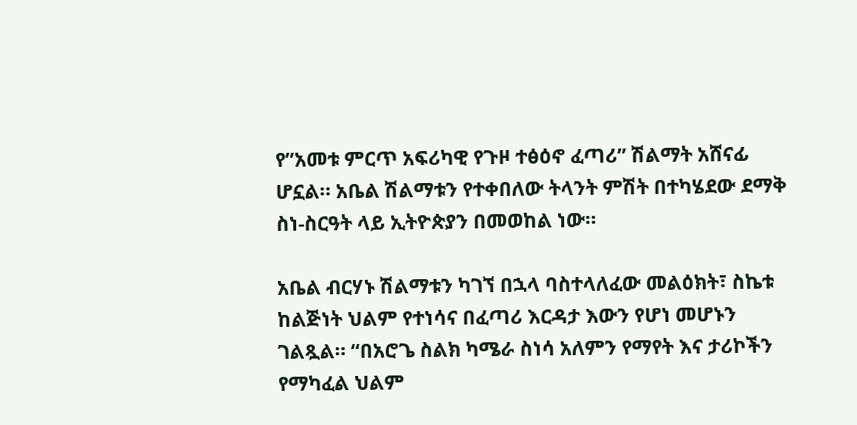የ”አመቱ ምርጥ አፍሪካዊ የጉዞ ተፅዕኖ ፈጣሪ” ሽልማት አሸናፊ ሆኗል። አቤል ሽልማቱን የተቀበለው ትላንት ምሽት በተካሄደው ደማቅ ስነ-ስርዓት ላይ ኢትዮጵያን በመወከል ነው።

አቤል ብርሃኑ ሽልማቱን ካገኘ በኋላ ባስተላለፈው መልዕክት፣ ስኬቱ ከልጅነት ህልም የተነሳና በፈጣሪ እርዳታ እውን የሆነ መሆኑን ገልጿል። “በአሮጌ ስልክ ካሜራ ስነሳ አለምን የማየት እና ታሪኮችን የማካፈል ህልም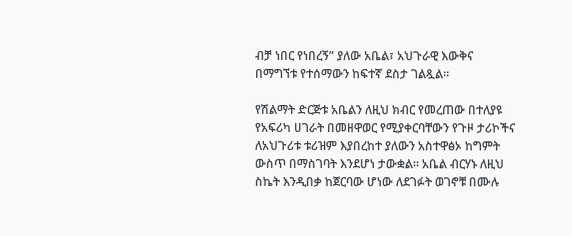ብቻ ነበር የነበረኝ” ያለው አቤል፣ አህጉራዊ እውቅና በማግኘቱ የተሰማውን ከፍተኛ ደስታ ገልጿል።

የሽልማት ድርጅቱ አቤልን ለዚህ ክብር የመረጠው በተለያዩ የአፍሪካ ሀገራት በመዘዋወር የሚያቀርባቸውን የጉዞ ታሪኮችና ለአህጉሪቱ ቱሪዝም እያበረከተ ያለውን አስተዋፅኦ ከግምት ውስጥ በማስገባት እንደሆነ ታውቋል። አቤል ብርሃኑ ለዚህ ስኬት እንዲበቃ ከጀርባው ሆነው ለደገፉት ወገኖቹ በሙሉ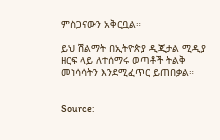ምስጋናውን አቅርቧል።

ይህ ሽልማት በኢትዮጵያ ዲጂታል ሚዲያ ዘርፍ ላይ ለተሰማሩ ወጣቶች ትልቅ መነሳሳትን እንደሚፈጥር ይጠበቃል።


Source: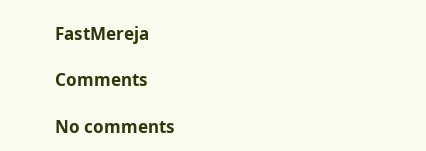FastMereja

Comments

No comments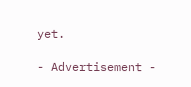yet.

- Advertisement -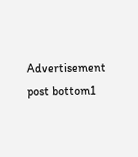Advertisement post bottom1